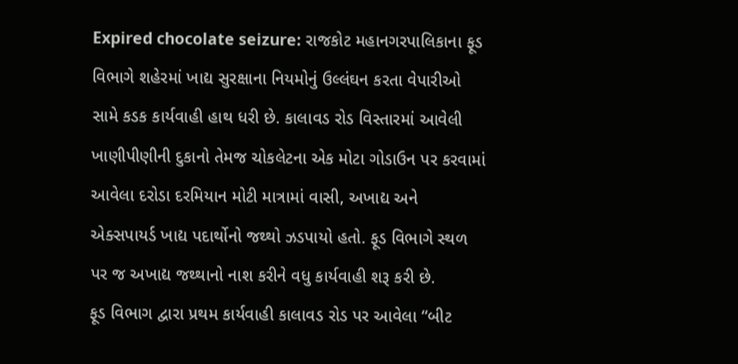Expired chocolate seizure: રાજકોટ મહાનગરપાલિકાના ફૂડ વિભાગે શહેરમાં ખાદ્ય સુરક્ષાના નિયમોનું ઉલ્લંઘન કરતા વેપારીઓ સામે કડક કાર્યવાહી હાથ ધરી છે. કાલાવડ રોડ વિસ્તારમાં આવેલી ખાણીપીણીની દુકાનો તેમજ ચોકલેટના એક મોટા ગોડાઉન પર કરવામાં આવેલા દરોડા દરમિયાન મોટી માત્રામાં વાસી, અખાદ્ય અને એક્સપાયર્ડ ખાદ્ય પદાર્થોનો જથ્થો ઝડપાયો હતો. ફૂડ વિભાગે સ્થળ પર જ અખાદ્ય જથ્થાનો નાશ કરીને વધુ કાર્યવાહી શરૂ કરી છે.
ફૂડ વિભાગ દ્વારા પ્રથમ કાર્યવાહી કાલાવડ રોડ પર આવેલા “બીટ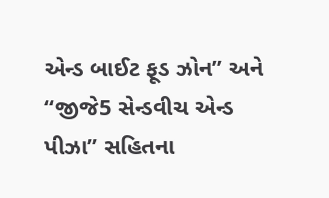એન્ડ બાઈટ ફૂડ ઝોન” અને “જીજે5 સેન્ડવીચ એન્ડ પીઝા” સહિતના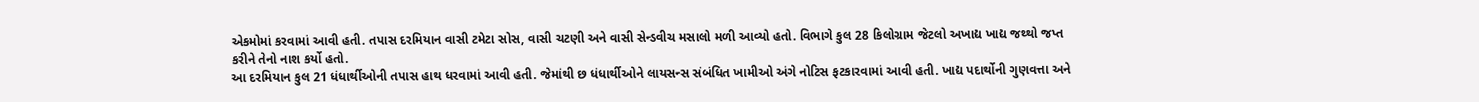એકમોમાં કરવામાં આવી હતી. તપાસ દરમિયાન વાસી ટમેટા સોસ, વાસી ચટણી અને વાસી સેન્ડવીચ મસાલો મળી આવ્યો હતો. વિભાગે કુલ 28 કિલોગ્રામ જેટલો અખાદ્ય ખાદ્ય જથ્થો જપ્ત કરીને તેનો નાશ કર્યો હતો.
આ દરમિયાન કુલ 21 ધંધાર્થીઓની તપાસ હાથ ધરવામાં આવી હતી. જેમાંથી છ ધંધાર્થીઓને લાયસન્સ સંબંધિત ખામીઓ અંગે નોટિસ ફટકારવામાં આવી હતી. ખાદ્ય પદાર્થોની ગુણવત્તા અને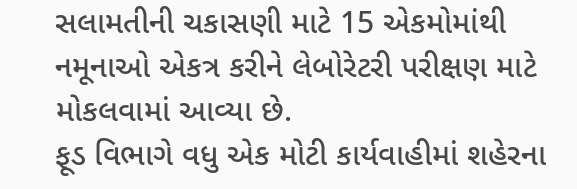સલામતીની ચકાસણી માટે 15 એકમોમાંથી નમૂનાઓ એકત્ર કરીને લેબોરેટરી પરીક્ષણ માટે મોકલવામાં આવ્યા છે.
ફૂડ વિભાગે વધુ એક મોટી કાર્યવાહીમાં શહેરના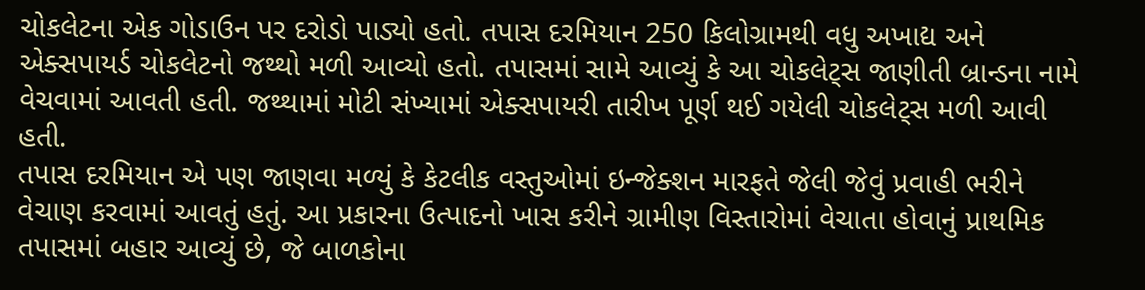ચોકલેટના એક ગોડાઉન પર દરોડો પાડ્યો હતો. તપાસ દરમિયાન 250 કિલોગ્રામથી વધુ અખાદ્ય અને એક્સપાયર્ડ ચોકલેટનો જથ્થો મળી આવ્યો હતો. તપાસમાં સામે આવ્યું કે આ ચોકલેટ્સ જાણીતી બ્રાન્ડના નામે વેચવામાં આવતી હતી. જથ્થામાં મોટી સંખ્યામાં એક્સપાયરી તારીખ પૂર્ણ થઈ ગયેલી ચોકલેટ્સ મળી આવી હતી.
તપાસ દરમિયાન એ પણ જાણવા મળ્યું કે કેટલીક વસ્તુઓમાં ઇન્જેક્શન મારફતે જેલી જેવું પ્રવાહી ભરીને વેચાણ કરવામાં આવતું હતું. આ પ્રકારના ઉત્પાદનો ખાસ કરીને ગ્રામીણ વિસ્તારોમાં વેચાતા હોવાનું પ્રાથમિક તપાસમાં બહાર આવ્યું છે, જે બાળકોના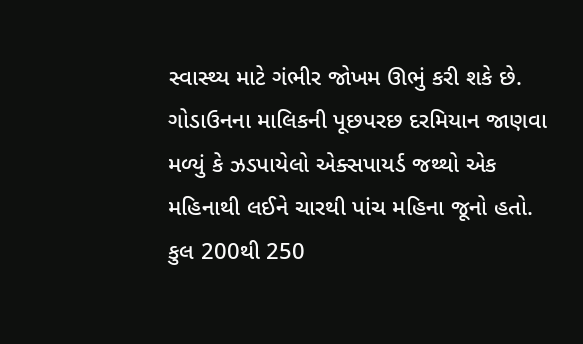સ્વાસ્થ્ય માટે ગંભીર જોખમ ઊભું કરી શકે છે.
ગોડાઉનના માલિકની પૂછપરછ દરમિયાન જાણવા મળ્યું કે ઝડપાયેલો એક્સપાયર્ડ જથ્થો એક મહિનાથી લઈને ચારથી પાંચ મહિના જૂનો હતો. કુલ 200થી 250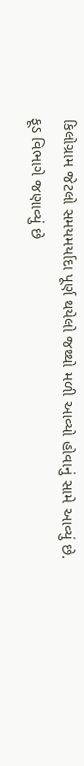કિલોગ્રામ જેટલો સમયમર્યાદા પૂર્ણ થયેલો જથ્થો મળી આવ્યો હોવાનું સામે આવ્યું છે.
ફૂડ વિભાગે જણાવ્યું છે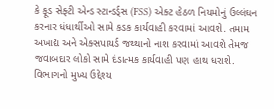કે ફૂડ સેફ્ટી એન્ડ સ્ટાન્ડર્ડ્સ (FSS) એક્ટ હેઠળ નિયમોનું ઉલ્લંઘન કરનાર ધંધાર્થીઓ સામે કડક કાર્યવાહી કરવામાં આવશે. તમામ અખાદ્ય અને એક્સપાયર્ડ જથ્થાનો નાશ કરવામાં આવશે તેમજ જવાબદાર લોકો સામે દંડાત્મક કાર્યવાહી પણ હાથ ધરાશે. વિભાગનો મુખ્ય ઉદ્દેશ્ય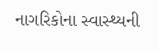નાગરિકોના સ્વાસ્થ્યની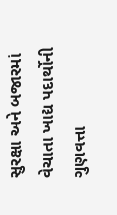સુરક્ષા અને બજારમાં વેચાતા ખાદ્ય પદાર્થોની ગુણવત્તા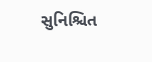સુનિશ્ચિત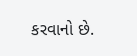કરવાનો છે.